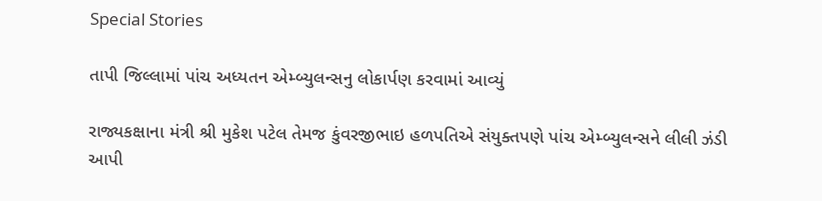Special Stories

તાપી જિલ્લામાં પાંચ અધ્યતન એમ્બ્યુલન્સનુ લોકાર્પણ કરવામાં આવ્યું

રાજ્યકક્ષાના મંત્રી શ્રી મુકેશ પટેલ તેમજ કુંવરજીભાઇ હળપતિએ સંયુક્તપણે પાંચ એમ્બ્યુલન્સને લીલી ઝંડી આપી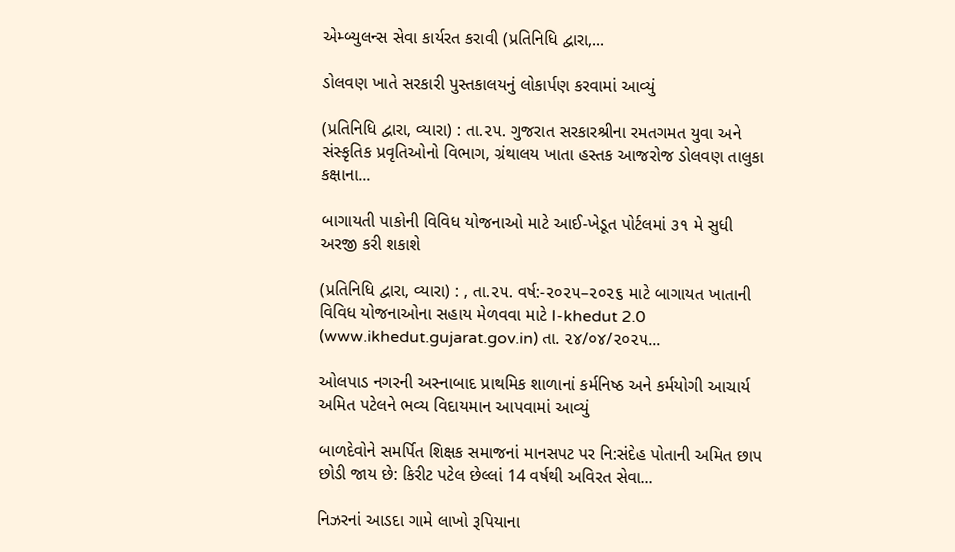એમ્બ્યુલન્સ સેવા કાર્યરત કરાવી (પ્રતિનિધિ દ્વારા,...

ડોલવણ ખાતે સરકારી પુસ્તકાલયનું લોકાર્પણ કરવામાં આવ્યું

(પ્રતિનિધિ દ્વારા, વ્યારા) : તા.૨૫. ગુજરાત સરકારશ્રીના રમતગમત યુવા અને સંસ્કૃતિક પ્રવૃતિઓનો વિભાગ, ગ્રંથાલય ખાતા હસ્તક આજરોજ ડોલવણ તાલુકા કક્ષાના...

બાગાયતી પાકોની વિવિધ યોજનાઓ માટે આઈ-ખેડૂત પોર્ટલમાં ૩૧ મે સુધી અરજી કરી શકાશે

(પ્રતિનિધિ દ્વારા, વ્યારા) : , તા.૨૫. વર્ષ:-૨૦૨૫–૨૦૨૬ માટે બાગાયત ખાતાની વિવિધ યોજનાઓના સહાય મેળવવા માટે I-khedut 2.0 (www.ikhedut.gujarat.gov.in) તા. ૨૪/૦૪/૨૦૨૫...

ઓલપાડ નગરની અસ્નાબાદ પ્રાથમિક શાળાનાં કર્મનિષ્ઠ અને કર્મયોગી આચાર્ય અમિત પટેલને ભવ્ય વિદાયમાન આપવામાં આવ્યું

બાળદેવોને સમર્પિત શિક્ષક સમાજનાં માનસપટ પર નિ:સંદેહ પોતાની અમિત છાપ છોડી જાય છે: કિરીટ પટેલ છેલ્લાં 14 વર્ષથી અવિરત સેવા...

નિઝરનાં આડદા ગામે લાખો રૂપિયાના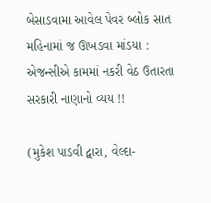બેસાડવામા આવેલ પેવર બ્લોક સાત મહિનામાં જ ઊખડવા માંડયા : એજન્સીએ કામમાં નકરી વેઠ ઉતારતા સરકારી નાણાનો વ્યય !!

(મુકેશ પાડવી દ્વારા, વેલ્દા-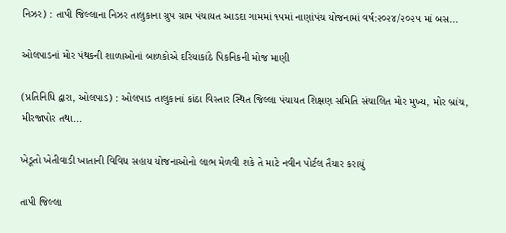નિઝર) : તાપી જિલ્લાના નિઝર તાલુકાના ગ્રુપ ગ્રામ પંચાયત આડદા ગામમાં ૧૫માં નાણાંપંચ યોજનામાં વર્ષ:૨૦૨૪/૨૦૨૫ માં બસ...

ઓલપાડનાં મોર પંથકની શાળાઓનાં બાળકોએ દરિયાકાંઠે પિકનિકની મોજ માણી

(પ્રતિનિધિ દ્વારા, ઓલપાડ) : ઓલપાડ તાલુકાનાં કાંઠા વિસ્તાર સ્થિત જિલ્લા પંચાયત શિક્ષણ સમિતિ સંચાલિત મોર મુખ્ય, મોર બ્રાંચ, મીરજાપોર તથા...

ખેડૂતો ખેતીવાડી ખાતાની વિવિધ સહાય યોજનાઓનો લાભ મેળવી શકે તે માટે નવીન પોર્ટલ તૈયાર કરાયું

તાપી જિલ્લા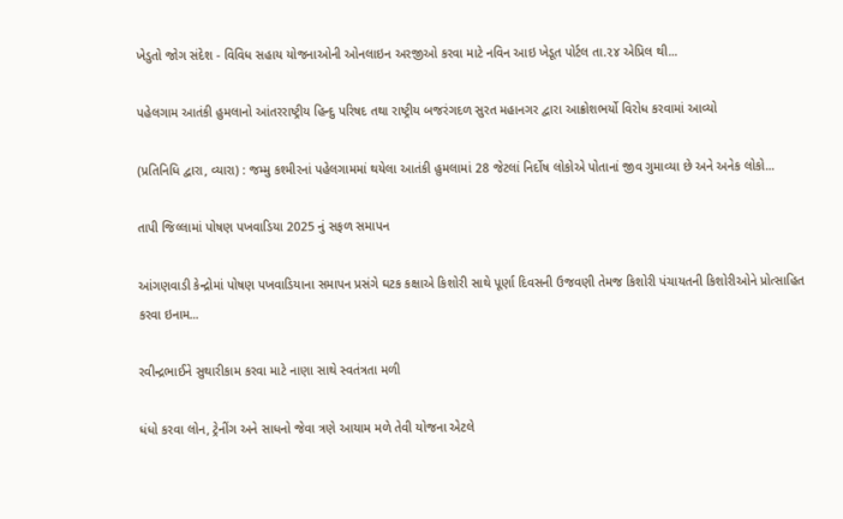ખેડુતો જોગ સંદેશ - વિવિધ સહાય યોજનાઓની ઓનલાઇન અરજીઓ કરવા માટે નવિન આઇ ખેડૂત પોર્ટલ તા.૨૪ એપ્રિલ થી...

પહેલગામ આતંકી હુમલાનો આંતરરાષ્ટ્રીય હિન્દુ પરિષદ તથા રાષ્ટ્રીય બજરંગદળ સુરત મહાનગર દ્વારા આક્રોશભર્યો વિરોધ કરવામાં આવ્યો

(પ્રતિનિધિ દ્વારા, વ્યારા) : જમ્મુ કશ્મીરનાં પહેલગામમાં થયેલા આતંકી હુમલામાં 28 જેટલાં નિર્દોષ લોકોએ પોતાનાં જીવ ગુમાવ્યા છે અને અનેક લોકો...

તાપી જિલ્લામાં પોષણ પખવાડિયા 2025 નું સફળ સમાપન

આંગણવાડી કેન્દ્રોમાં પોષણ પખવાડિયાના સમાપન પ્રસંગે ઘટક કક્ષાએ કિશોરી સાથે પૂર્ણા દિવસની ઉજવણી તેમજ કિશોરી પંચાયતની કિશોરીઓને પ્રોત્સાહિત કરવા ઇનામ...

રવીન્દ્રભાઈને સુથારીકામ કરવા માટે નાણા સાથે સ્વતંત્રતા મળી

ધંધો કરવા લોન, ટ્રેનીંગ અને સાધનો જેવા ત્રણે આયામ મળે તેવી યોજના એટલે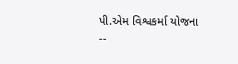પી.એમ વિશ્વકર્મા યોજના --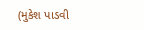(મુકેશ પાડવી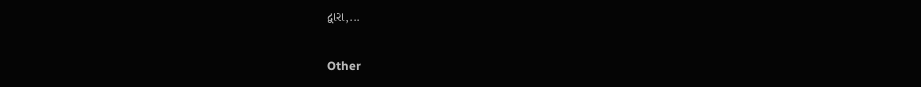દ્વારા,...

Other